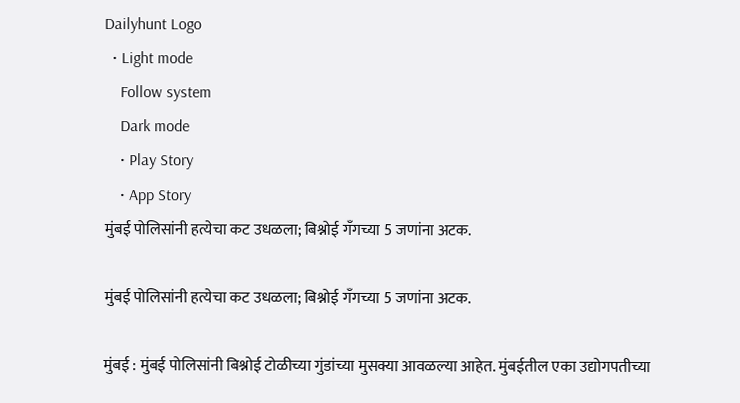Dailyhunt Logo
  • Light mode
    Follow system
    Dark mode
    • Play Story
    • App Story
मुंबई पोलिसांनी हत्येचा कट उधळला; बिश्नोई गँगच्या 5 जणांना अटक.

मुंबई पोलिसांनी हत्येचा कट उधळला; बिश्नोई गँगच्या 5 जणांना अटक.

मुंबई : मुंबई पोलिसांनी बिश्नोई टोळीच्या गुंडांच्या मुसक्या आवळल्या आहेत. मुंबईतील एका उद्योगपतीच्या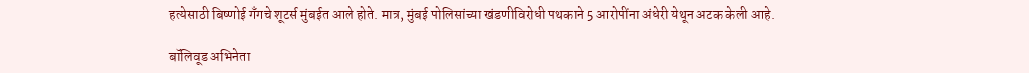हत्येसाठी बिष्णोई गँगचे शूटर्स मुंबईत आले होते. मात्र, मुंबई पोलिसांच्या खंडणीविरोधी पथकाने 5 आरोपींना अंधेरी येथून अटक केली आहे.

बॉलिवूड अभिनेता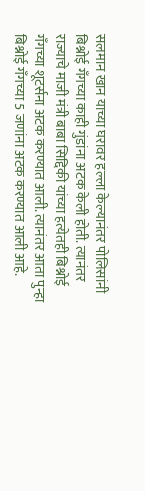सलमान खान याच्या घरावर हल्ला केल्यानंतर पोलिसांनी बिश्नोई गँगच्या काही गुंडांना अटक केली होती. त्यानंतर राज्याचे माजी मंत्री बाबा सिद्दिकी यांच्या हत्येतही बिश्नोई गँगच्या शूटर्सना अटक करण्यात आली. त्यानंतर आता पुन्हा बिश्नोई गँगच्या 5 जणांना अटक करण्यात आली आहे.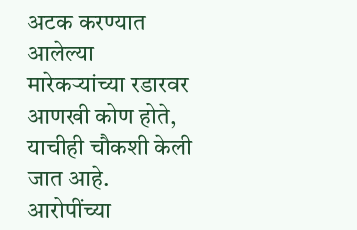अटक करण्यात आलेल्या मारेकऱ्यांच्या रडारवर आणखी कोण होते, याचीही चौकशी केली जात आहे. आरोपींच्या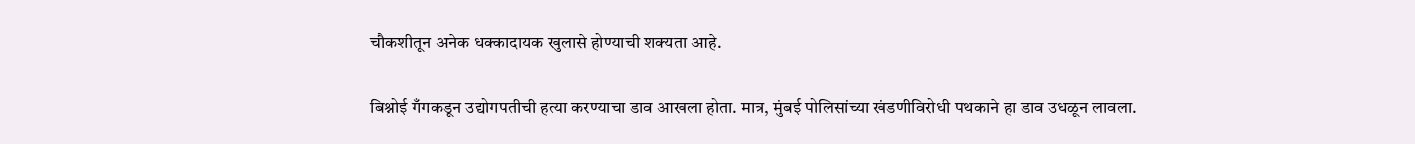चौकशीतून अनेक धक्कादायक खुलासे होण्याची शक्यता आहे.

बिश्नोई गँगकडून उद्योगपतीची हत्या करण्याचा डाव आखला होता. मात्र, मुंबई पोलिसांच्या खंडणीविरोधी पथकाने हा डाव उधळून लावला.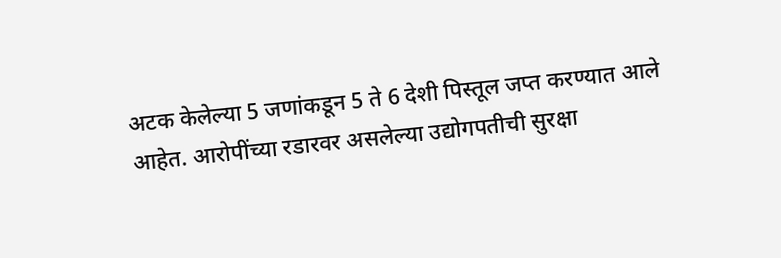अटक केलेल्या 5 जणांकडून 5 ते 6 देशी पिस्तूल जप्त करण्यात आले आहेत. आरोपींच्या रडारवर असलेल्या उद्योगपतीची सुरक्षा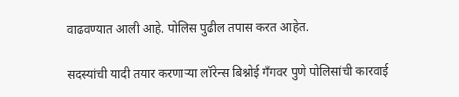वाढवण्यात आली आहे. पोलिस पुढील तपास करत आहेत.

सदस्यांची यादी तयार करणाऱ्या लॉरेन्स बिश्नोई गँगवर पुणे पोलिसांची कारवाई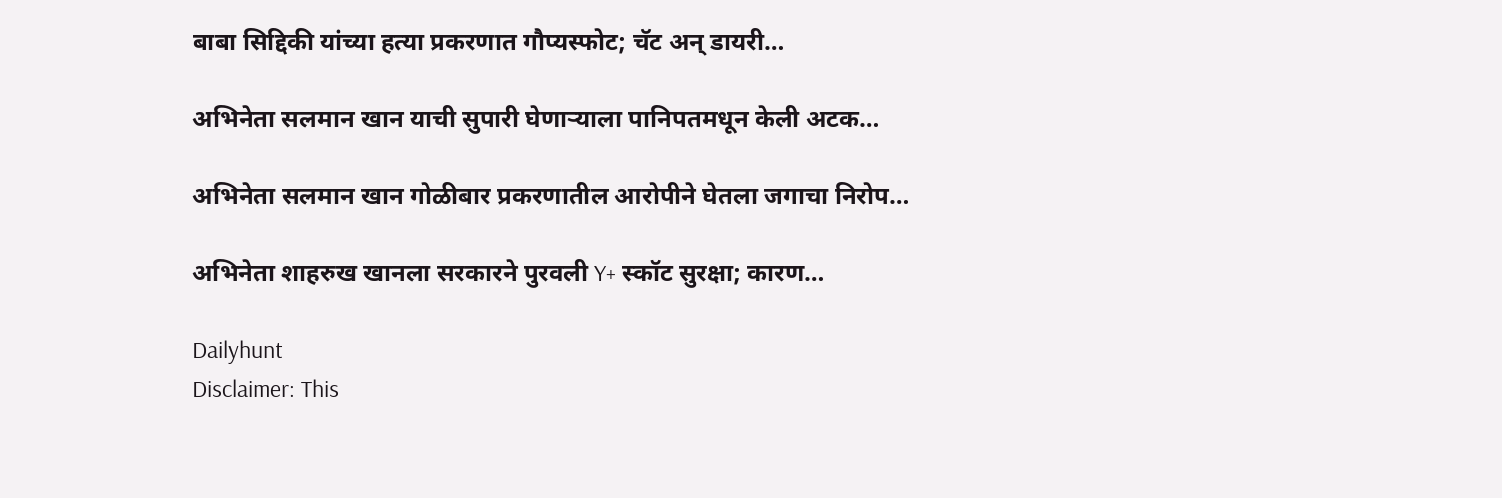बाबा सिद्दिकी यांच्या हत्या प्रकरणात गौप्यस्फोट; चॅट अन् डायरी…

अभिनेता सलमान खान याची सुपारी घेणाऱ्याला पानिपतमधून केली अटक…

अभिनेता सलमान खान गोळीबार प्रकरणातील आरोपीने घेतला जगाचा निरोप…

अभिनेता शाहरुख खानला सरकारने पुरवली Y+ स्कॉट सुरक्षा; कारण…

Dailyhunt
Disclaimer: This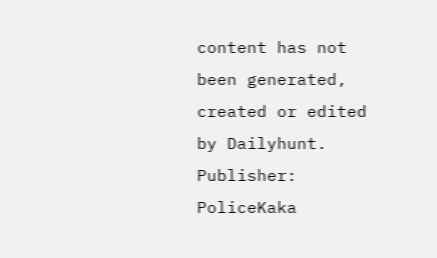content has not been generated, created or edited by Dailyhunt. Publisher: PoliceKaka